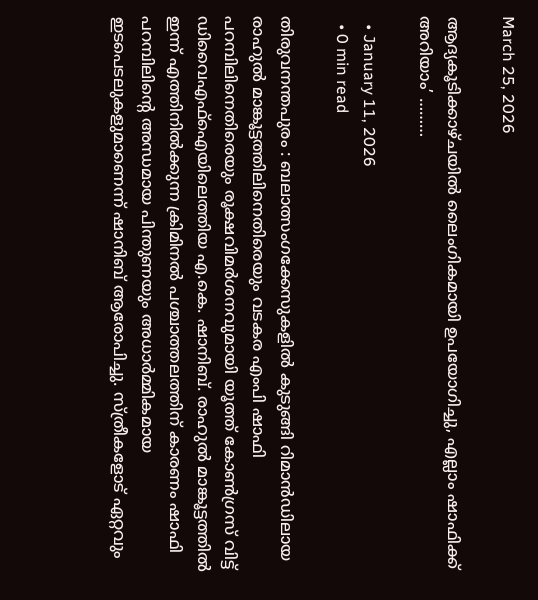March 25, 2026

ആദ്യകൂടിക്കാഴ്ചയിൽ ലൈംഗികമായി ഉപയോഗിച്ചു, എല്ലാം ഷാഫിക്ക് അറിയാം’ ………

  • January 11, 2026
  • 0 min read

തിരുവനന്തപുരം : ബലാത്സംഗക്കേസുകളിൽ കുടുങ്ങി റിമാൻഡിലായ രാഹുൽ മാങ്കൂട്ടത്തിലിനെതിരെയും വടകര എംപി ഷാഫി പറമ്പിലിനെതിരെയും രൂക്ഷവിമർശനവുമായി യൂത്ത് കോണ്‍ഗ്രസ് വിട്ട് ഡിവൈഎഫ്ഐയിലെത്തിയ എ.കെ. ഷാനിബ്. രാഹുൽ മാങ്കൂട്ടത്തിൽ ഇന്ന് എത്തിനിൽക്കുന്ന ക്രിമിനൽ പശ്ചാത്തലത്തിന് കാരണം ഷാഫി പറമ്പിലിന്റെ അന്ധമായ പിന്തുണയും അധാർമ്മികമായ ഇടപെടലുകളുമാണെന്ന് ഷാനിബ് ആരോപിച്ചു. സ്ത്രീകളോട് ഏറ്റവും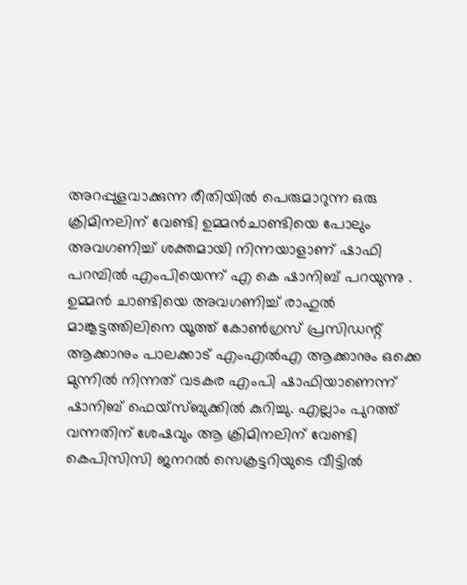അറപ്പുളവാക്കുന്ന രീതിയിൽ പെരുമാറുന്ന ഒരു ക്രിമിനലിന് വേണ്ടി ഉമ്മൻചാണ്ടിയെ പോലും അവഗണിച്ച് ശക്തമായി നിന്നയാളാണ് ഷാഫി പറമ്പിൽ എംപിയെന്ന് എ കെ ഷാനിബ് പറയുന്നു . ഉമ്മൻ ചാണ്ടിയെ അവഗണിച്ച് രാഹുൽ മാങ്കൂട്ടത്തിലിനെ യൂത്ത് കോൺഗ്രസ് പ്രസിഡന്റ് ആക്കാനും പാലക്കാട് എംഎൽഎ ആക്കാനും ഒക്കെ മുന്നിൽ നിന്നത് വടകര എംപി ഷാഫിയാണെന്ന് ഷാനിബ് ഫെയ്സ്ബുക്കിൽ കുറിച്ചു. എല്ലാം പുറത്ത് വന്നതിന് ശേഷവും ആ ക്രിമിനലിന് വേണ്ടി കെപിസിസി ജനറൽ സെക്രട്ടറിയുടെ വീട്ടിൽ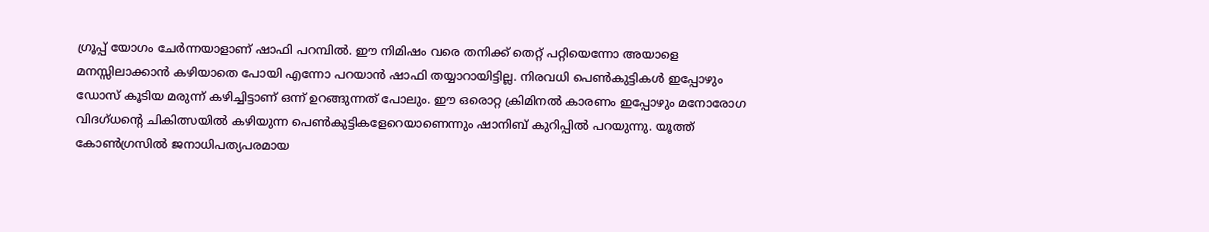ഗ്രൂപ്പ് യോഗം ചേർന്നയാളാണ് ഷാഫി പറമ്പിൽ. ഈ നിമിഷം വരെ തനിക്ക് തെറ്റ് പറ്റിയെന്നോ അയാളെ മനസ്സിലാക്കാൻ കഴിയാതെ പോയി എന്നോ പറയാൻ ഷാഫി തയ്യാറായിട്ടില്ല. നിരവധി പെൺകുട്ടികൾ ഇപ്പോഴും ഡോസ് കൂടിയ മരുന്ന് കഴിച്ചിട്ടാണ് ഒന്ന് ഉറങ്ങുന്നത് പോലും. ഈ ഒരൊറ്റ ക്രിമിനൽ കാരണം ഇപ്പോഴും മനോരോഗ വിദഗ്ധന്റെ ചികിത്സയിൽ കഴിയുന്ന പെൺകുട്ടികളേറെയാണെന്നും ഷാനിബ് കുറിപ്പിൽ പറയുന്നു. യൂത്ത് കോൺഗ്രസിൽ ജനാധിപത്യപരമായ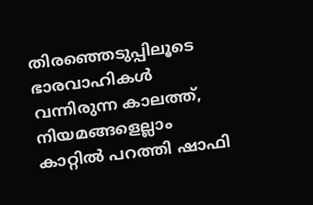തിരഞ്ഞെടുപ്പിലൂടെ ഭാരവാഹികൾ വന്നിരുന്ന കാലത്ത്, നിയമങ്ങളെല്ലാം കാറ്റിൽ പറത്തി ഷാഫി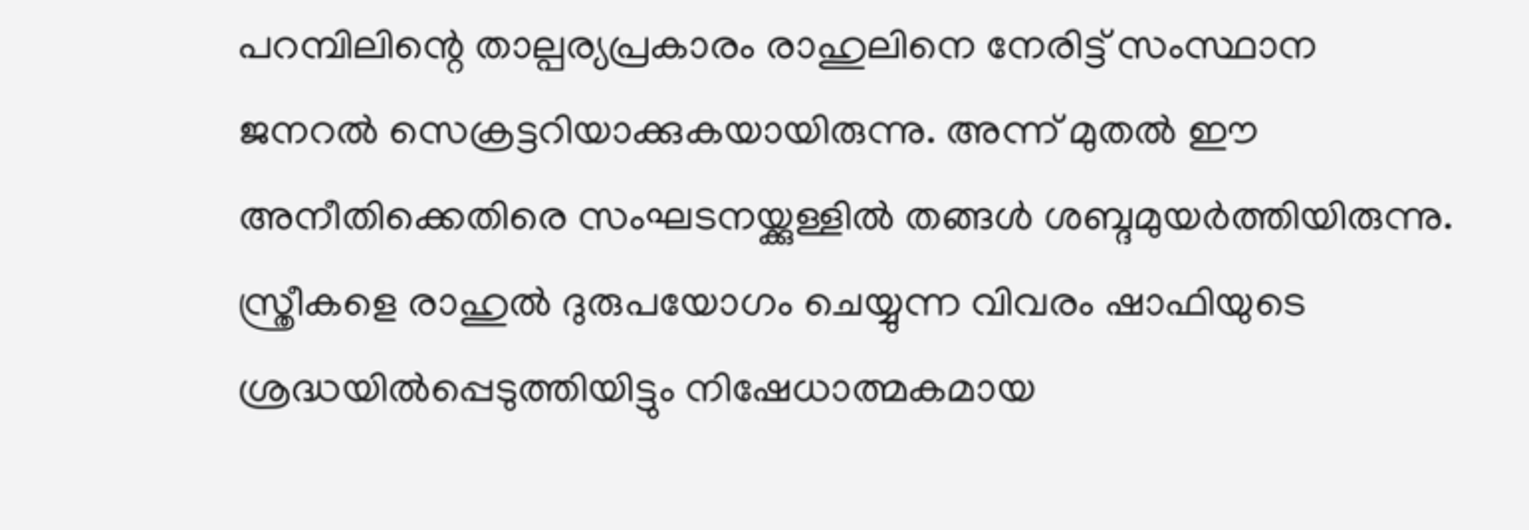പറമ്പിലിന്റെ താല്പര്യപ്രകാരം രാഹുലിനെ നേരിട്ട് സംസ്ഥാന ജനറൽ സെക്രട്ടറിയാക്കുകയായിരുന്നു. അന്ന് മുതൽ ഈ അനീതിക്കെതിരെ സംഘടനയ്ക്കുള്ളിൽ തങ്ങൾ ശബ്ദമുയർത്തിയിരുന്നു. സ്ത്രീകളെ രാഹുൽ ദുരുപയോഗം ചെയ്യുന്ന വിവരം ഷാഫിയുടെ ശ്രദ്ധയിൽപ്പെടുത്തിയിട്ടും നിഷേധാത്മകമായ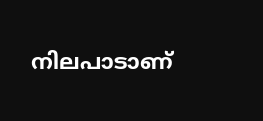നിലപാടാണ്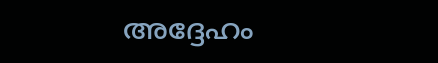അദ്ദേഹം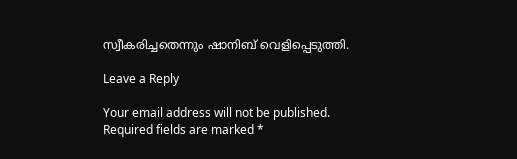സ്വീകരിച്ചതെന്നും ഷാനിബ് വെളിപ്പെടുത്തി.

Leave a Reply

Your email address will not be published. Required fields are marked *